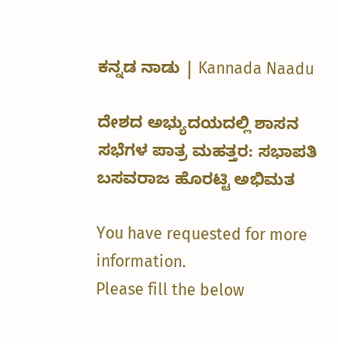ಕನ್ನಡ ನಾಡು | Kannada Naadu

ದೇಶದ ಅಭ್ಯುದಯದಲ್ಲಿ ಶಾಸನ ಸಭೆಗಳ ಪಾತ್ರ ಮಹತ್ತರ: ಸಭಾಪತಿ ಬಸವರಾಜ ಹೊರಟ್ಟಿ ಅಭಿಮತ

You have requested for more information.
Please fill the below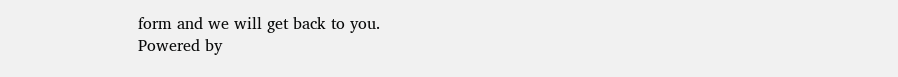form and we will get back to you.
Powered by